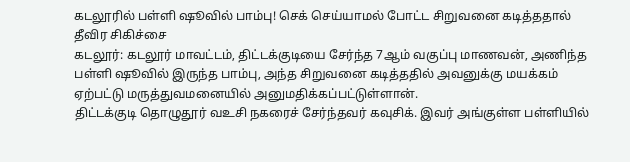கடலூரில் பள்ளி ஷூவில் பாம்பு! செக் செய்யாமல் போட்ட சிறுவனை கடித்ததால் தீவிர சிகிச்சை
கடலூர்: கடலூர் மாவட்டம், திட்டக்குடியை சேர்ந்த 7ஆம் வகுப்பு மாணவன், அணிந்த பள்ளி ஷூவில் இருந்த பாம்பு, அந்த சிறுவனை கடித்ததில் அவனுக்கு மயக்கம் ஏற்பட்டு மருத்துவமனையில் அனுமதிக்கப்பட்டுள்ளான்.
திட்டக்குடி தொழுதூர் வஉசி நகரைச் சேர்ந்தவர் கவுசிக். இவர் அங்குள்ள பள்ளியில்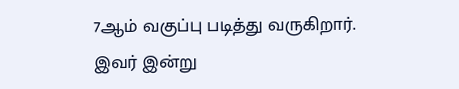7ஆம் வகுப்பு படித்து வருகிறார். இவர் இன்று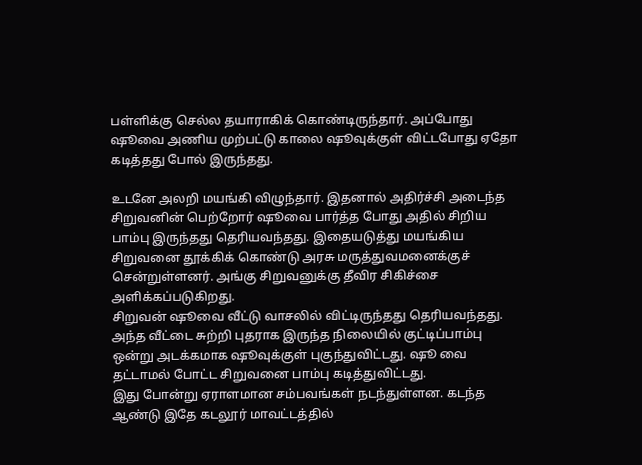பள்ளிக்கு செல்ல தயாராகிக் கொண்டிருந்தார். அப்போது ஷூவை அணிய முற்பட்டு காலை ஷூவுக்குள் விட்டபோது ஏதோ கடித்தது போல் இருந்தது.

உடனே அலறி மயங்கி விழுந்தார். இதனால் அதிர்ச்சி அடைந்த சிறுவனின் பெற்றோர் ஷூவை பார்த்த போது அதில் சிறிய பாம்பு இருந்தது தெரியவந்தது. இதையடுத்து மயங்கிய சிறுவனை தூக்கிக் கொண்டு அரசு மருத்துவமனைக்குச் சென்றுள்ளனர். அங்கு சிறுவனுக்கு தீவிர சிகிச்சை அளிக்கப்படுகிறது.
சிறுவன் ஷூவை வீட்டு வாசலில் விட்டிருந்தது தெரியவந்தது. அந்த வீட்டை சுற்றி புதராக இருந்த நிலையில் குட்டிப்பாம்பு ஒன்று அடக்கமாக ஷூவுக்குள் புகுந்துவிட்டது. ஷூ வை தட்டாமல் போட்ட சிறுவனை பாம்பு கடித்துவிட்டது.
இது போன்று ஏராளமான சம்பவங்கள் நடந்துள்ளன. கடந்த ஆண்டு இதே கடலூர் மாவட்டத்தில்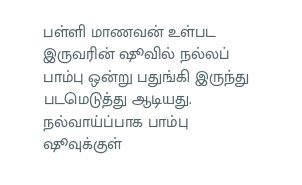பள்ளி மாணவன் உள்பட இருவரின் ஷூவில் நல்லப் பாம்பு ஒன்று பதுங்கி இருந்து படமெடுத்து ஆடியது. நல்வாய்ப்பாக பாம்பு ஷூவுக்குள்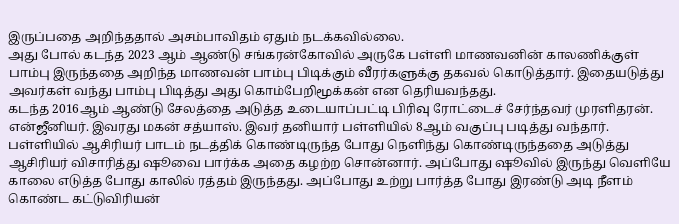இருப்பதை அறிந்ததால் அசம்பாவிதம் ஏதும் நடக்கவில்லை.
அது போல் கடந்த 2023 ஆம் ஆண்டு சங்கரன்கோவில் அருகே பள்ளி மாணவனின் காலணிக்குள் பாம்பு இருந்ததை அறிந்த மாணவன் பாம்பு பிடிக்கும் வீரர்களுக்கு தகவல் கொடுத்தார். இதையடுத்து அவர்கள் வந்து பாம்பு பிடித்து அது கொம்பேறிமூக்கன் என தெரியவந்தது.
கடந்த 2016ஆம் ஆண்டு சேலத்தை அடுத்த உடையாப்பட்டி பிரிவு ரோட்டைச் சேர்ந்தவர் முரளிதரன். என்ஜீனியர். இவரது மகன் சத்யாஸ். இவர் தனியார் பள்ளியில் 8ஆம் வகுப்பு படித்து வந்தார்.
பள்ளியில் ஆசிரியர் பாடம் நடத்திக் கொண்டிருந்த போது நெளிந்து கொண்டிருந்ததை அடுத்து ஆசிரியர் விசாரித்து ஷூவை பார்க்க அதை கழற்ற சொன்னார். அப்போது ஷூவில் இருந்து வெளியே காலை எடுத்த போது காலில் ரத்தம் இருந்தது. அப்போது உற்று பார்த்த போது இரண்டு அடி நீளம் கொண்ட கட்டுவிரியன்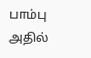பாம்பு அதில்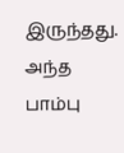இருந்தது. அந்த பாம்பு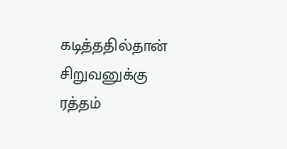கடித்ததில்தான் சிறுவனுக்கு ரத்தம்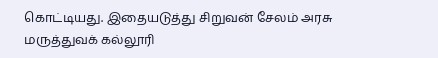கொட்டியது. இதையடுத்து சிறுவன் சேலம் அரசு மருத்துவக் கல்லூரி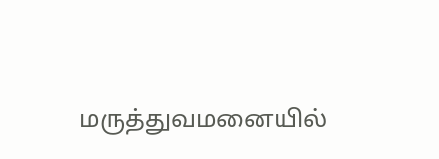மருத்துவமனையில்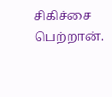சிகிச்சை பெற்றான்.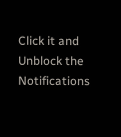Click it and Unblock the Notifications